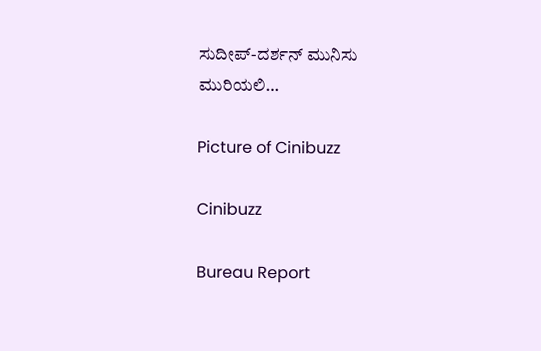ಸುದೀಪ್-ದರ್ಶನ್ ಮುನಿಸು ಮುರಿಯಲಿ…

Picture of Cinibuzz

Cinibuzz

Bureau Report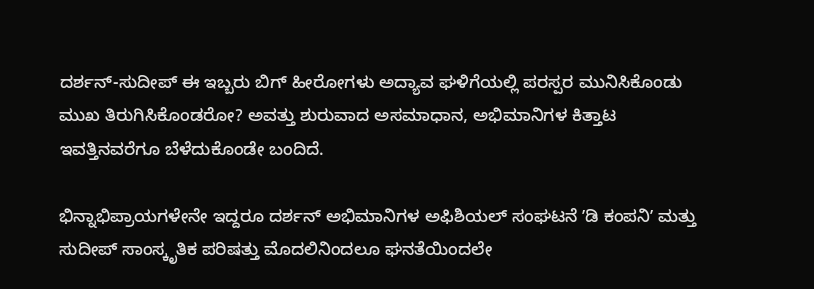ದರ್ಶನ್-ಸುದೀಪ್ ಈ ಇಬ್ಬರು ಬಿಗ್ ಹೀರೋಗಳು ಅದ್ಯಾವ ಘಳಿಗೆಯಲ್ಲಿ ಪರಸ್ಪರ ಮುನಿಸಿಕೊಂಡು ಮುಖ ತಿರುಗಿಸಿಕೊಂಡರೋ? ಅವತ್ತು ಶುರುವಾದ ಅಸಮಾಧಾನ, ಅಭಿಮಾನಿಗಳ ಕಿತ್ತಾಟ ಇವತ್ತಿನವರೆಗೂ ಬೆಳೆದುಕೊಂಡೇ ಬಂದಿದೆ.

ಭಿನ್ನಾಭಿಪ್ರಾಯಗಳೇನೇ ಇದ್ದರೂ ದರ್ಶನ್ ಅಭಿಮಾನಿಗಳ ಅಫಿಶಿಯಲ್ ಸಂಘಟನೆ ʼಡಿ ಕಂಪನಿʼ ಮತ್ತು ಸುದೀಪ್ ಸಾಂಸ್ಕೃತಿಕ ಪರಿಷತ್ತು ಮೊದಲಿನಿಂದಲೂ ಘನತೆಯಿಂದಲೇ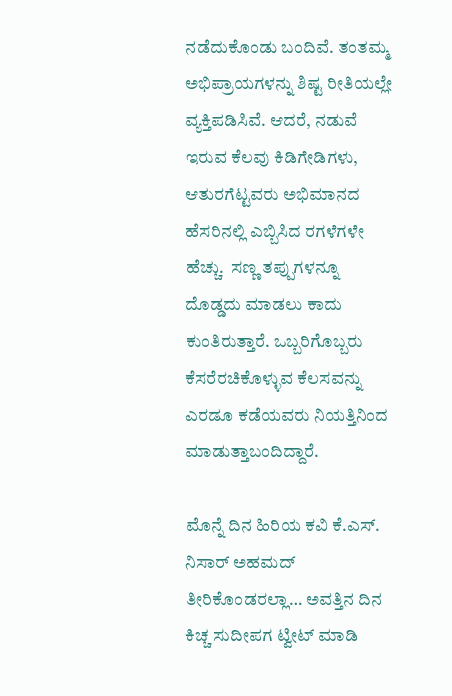ನಡೆದುಕೊಂಡು ಬಂದಿವೆ. ತಂತಮ್ಮ ಅಭಿಪ್ರಾಯಗಳನ್ನು ಶಿಷ್ಟ ರೀತಿಯಲ್ಲೇ ವ್ಯಕ್ತಿಪಡಿಸಿವೆ. ಆದರೆ, ನಡುವೆ ಇರುವ ಕೆಲವು ಕಿಡಿಗೇಡಿಗಳು, ಆತುರಗೆಟ್ಟವರು ಅಭಿಮಾನದ ಹೆಸರಿನಲ್ಲಿ ಎಬ್ಬಿಸಿದ ರಗಳೆಗಳೇ ಹೆಚ್ಚು.  ಸಣ್ಣ ತಪ್ಪುಗಳನ್ನೂ ದೊಡ್ಡದು ಮಾಡಲು ಕಾದು ಕುಂತಿರುತ್ತಾರೆ. ಒಬ್ಬರಿಗೊಬ್ಬರು ಕೆಸರೆರಚಿಕೊಳ್ಳುವ ಕೆಲಸವನ್ನು ಎರಡೂ ಕಡೆಯವರು ನಿಯತ್ತಿನಿಂದ ಮಾಡುತ್ತಾಬಂದಿದ್ದಾರೆ.

ಮೊನ್ನೆ ದಿನ ಹಿರಿಯ ಕವಿ ಕೆ.ಎಸ್. ನಿಸಾರ್ ಅಹಮದ್ ತೀರಿಕೊಂಡರಲ್ಲಾ… ಅವತ್ತಿನ ದಿನ ಕಿಚ್ಚ ಸುದೀಪಗ ಟ್ವೀಟ್ ಮಾಡಿ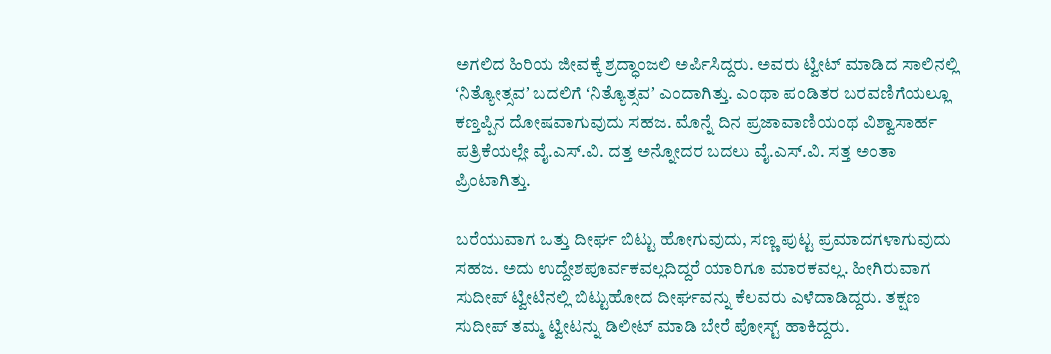ಅಗಲಿದ ಹಿರಿಯ ಜೀವಕ್ಕೆ ಶ್ರದ್ಧಾಂಜಲಿ ಅರ್ಪಿಸಿದ್ದರು. ಅವರು ಟ್ವೀಟ್ ಮಾಡಿದ ಸಾಲಿನಲ್ಲಿ ʻನಿತ್ಯೋತ್ಸವʼ ಬದಲಿಗೆ ʻನಿತ್ಯೊತ್ಸವʼ ಎಂದಾಗಿತ್ತು. ಎಂಥಾ ಪಂಡಿತರ ಬರವಣಿಗೆಯಲ್ಲೂ ಕಣ್ತಪ್ಪಿನ ದೋಷವಾಗುವುದು ಸಹಜ. ಮೊನ್ನೆ ದಿನ ಪ್ರಜಾವಾಣಿಯಂಥ ವಿಶ್ವಾಸಾರ್ಹ ಪತ್ರಿಕೆಯಲ್ಲೇ ವೈ.ಎಸ್.ವಿ. ದತ್ತ ಅನ್ನೋದರ ಬದಲು ವೈ.ಎಸ್.ವಿ. ಸತ್ತ ಅಂತಾ ಪ್ರಿಂಟಾಗಿತ್ತು.

ಬರೆಯುವಾಗ ಒತ್ತು ದೀರ್ಘ ಬಿಟ್ಟು ಹೋಗುವುದು, ಸಣ್ಣ ಪುಟ್ಟ ಪ್ರಮಾದಗಳಾಗುವುದು ಸಹಜ. ಅದು ಉದ್ದೇಶಪೂರ್ವಕವಲ್ಲದಿದ್ದರೆ ಯಾರಿಗೂ ಮಾರಕವಲ್ಲ. ಹೀಗಿರುವಾಗ ಸುದೀಪ್ ಟ್ವೀಟಿನಲ್ಲಿ ಬಿಟ್ಟುಹೋದ ದೀರ್ಘವನ್ನು ಕೆಲವರು ಎಳೆದಾಡಿದ್ದರು. ತಕ್ಷಣ ಸುದೀಪ್ ತಮ್ಮ ಟ್ವೀಟನ್ನು ಡಿಲೀಟ್ ಮಾಡಿ ಬೇರೆ ಪೋಸ್ಟ್ ಹಾಕಿದ್ದರು.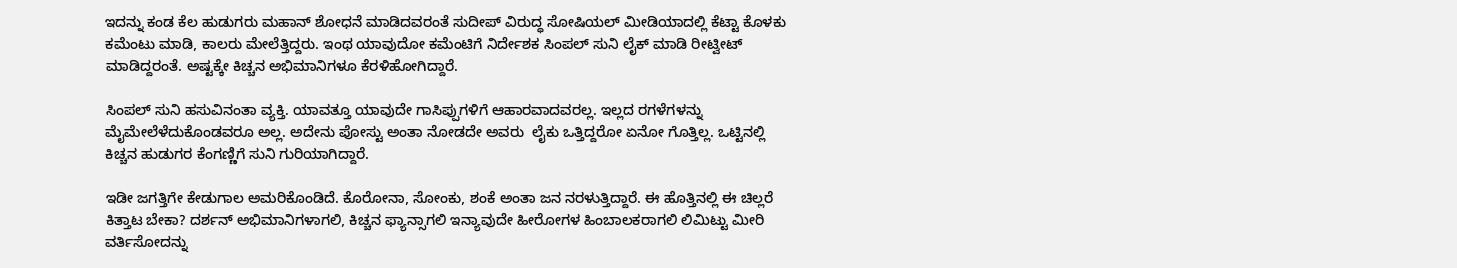ಇದನ್ನು ಕಂಡ ಕೆಲ ಹುಡುಗರು ಮಹಾನ್ ಶೋಧನೆ ಮಾಡಿದವರಂತೆ ಸುದೀಪ್ ವಿರುದ್ಧ ಸೋಷಿಯಲ್ ಮೀಡಿಯಾದಲ್ಲಿ ಕೆಟ್ಟಾ ಕೊಳಕು ಕಮೆಂಟು ಮಾಡಿ, ಕಾಲರು ಮೇಲೆತ್ತಿದ್ದರು. ಇಂಥ ಯಾವುದೋ ಕಮೆಂಟಿಗೆ ನಿರ್ದೇಶಕ ಸಿಂಪಲ್ ಸುನಿ ಲೈಕ್ ಮಾಡಿ ರೀಟ್ವೀಟ್ ಮಾಡಿದ್ದರಂತೆ. ಅಷ್ಟಕ್ಕೇ ಕಿಚ್ಚನ ಅಭಿಮಾನಿಗಳೂ ಕೆರಳಿಹೋಗಿದ್ದಾರೆ.

ಸಿಂಪಲ್ ಸುನಿ ಹಸುವಿನಂತಾ ವ್ಯಕ್ತಿ. ಯಾವತ್ತೂ ಯಾವುದೇ ಗಾಸಿಪ್ಪುಗಳಿಗೆ ಆಹಾರವಾದವರಲ್ಲ. ಇಲ್ಲದ ರಗಳೆಗಳನ್ನು ಮೈಮೇಲೆಳೆದುಕೊಂಡವರೂ ಅಲ್ಲ. ಅದೇನು ಪೋಸ್ಟು ಅಂತಾ ನೋಡದೇ ಅವರು  ಲೈಕು ಒತ್ತಿದ್ದರೋ ಏನೋ ಗೊತ್ತಿಲ್ಲ. ಒಟ್ಟಿನಲ್ಲಿ ಕಿಚ್ಚನ ಹುಡುಗರ ಕೆಂಗಣ್ಣಿಗೆ ಸುನಿ ಗುರಿಯಾಗಿದ್ದಾರೆ.

ಇಡೀ ಜಗತ್ತಿಗೇ ಕೇಡುಗಾಲ ಅಮರಿಕೊಂಡಿದೆ. ಕೊರೋನಾ, ಸೋಂಕು, ಶಂಕೆ ಅಂತಾ ಜನ ನರಳುತ್ತಿದ್ದಾರೆ. ಈ ಹೊತ್ತಿನಲ್ಲಿ ಈ ಚಿಲ್ಲರೆ ಕಿತ್ತಾಟ ಬೇಕಾ? ದರ್ಶನ್ ಅಭಿಮಾನಿಗಳಾಗಲಿ, ಕಿಚ್ಚನ ಫ್ಯಾನ್ಸಾಗಲಿ ಇನ್ಯಾವುದೇ ಹೀರೋಗಳ ಹಿಂಬಾಲಕರಾಗಲಿ ಲಿಮಿಟ್ಟು ಮೀರಿ ವರ್ತಿಸೋದನ್ನು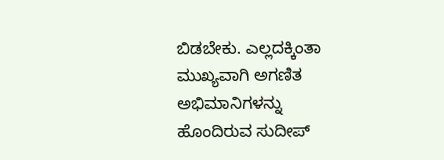ಬಿಡಬೇಕು. ಎಲ್ಲದಕ್ಕಿಂತಾ ಮುಖ್ಯವಾಗಿ ಅಗಣಿತ ಅಭಿಮಾನಿಗಳನ್ನು ಹೊಂದಿರುವ ಸುದೀಪ್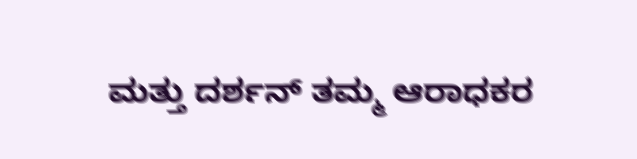ಮತ್ತು ದರ್ಶನ್ ತಮ್ಮ ಆರಾಧಕರ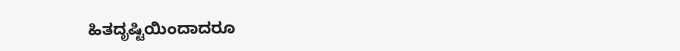ಹಿತದೃಷ್ಟಿಯಿಂದಾದರೂ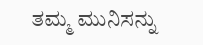ತಮ್ಮ ಮುನಿಸನ್ನು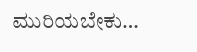ಮುರಿಯಬೇಕು…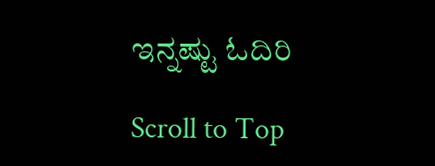ಇನ್ನಷ್ಟು ಓದಿರಿ

Scroll to Top